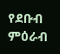የደቡብ ምዕራብ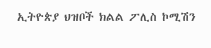ኢትዮጵያ ህዝቦች ክልል ፖሊስ ኮሚሽን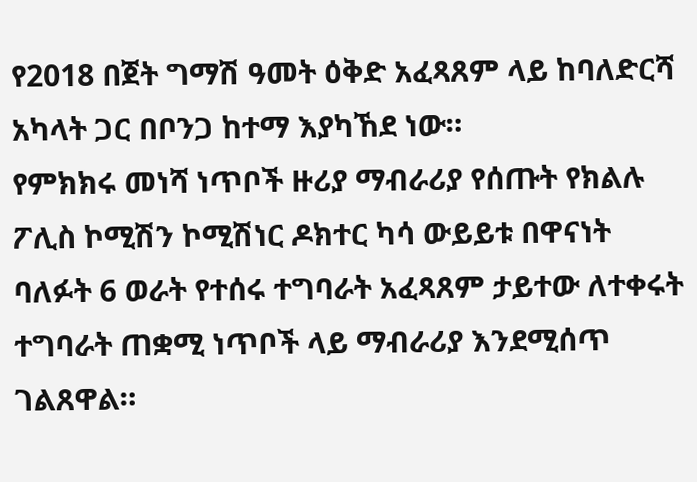የ2018 በጀት ግማሽ ዓመት ዕቅድ አፈጻጸም ላይ ከባለድርሻ አካላት ጋር በቦንጋ ከተማ እያካኸደ ነው።
የምክክሩ መነሻ ነጥቦች ዙሪያ ማብራሪያ የሰጡት የክልሉ ፖሊስ ኮሚሽን ኮሚሽነር ዶክተር ካሳ ውይይቱ በዋናነት ባለፉት 6 ወራት የተሰሩ ተግባራት አፈጻጸም ታይተው ለተቀሩት ተግባራት ጠቋሚ ነጥቦች ላይ ማብራሪያ እንደሚሰጥ ገልጸዋል።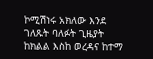ኮሚሽነሩ አክለው እንደ ገለጹት ባለፉት ጊዜያት ከክልል እስከ ወረዳና ከተማ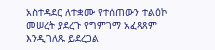አስተዳደር ለተቋሙ የተሰጠውን ተልዕኮ መሠረት ያደረጉ የግምገማ አፈጻጸም እንዲገለጹ ይደረጋል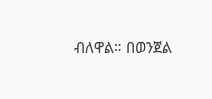ብለዋል። በወንጀል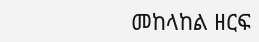መከላከል ዘርፍ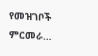የመዝገቦች ምርመራ…